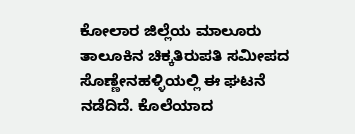ಕೋಲಾರ ಜಿಲ್ಲೆಯ ಮಾಲೂರು ತಾಲೂಕಿನ ಚಿಕ್ಕತಿರುಪತಿ ಸಮೀಪದ ಸೊಣ್ಣೇನಹಳ್ಳಿಯಲ್ಲಿ ಈ ಘಟನೆ ನಡೆದಿದೆ. ಕೊಲೆಯಾದ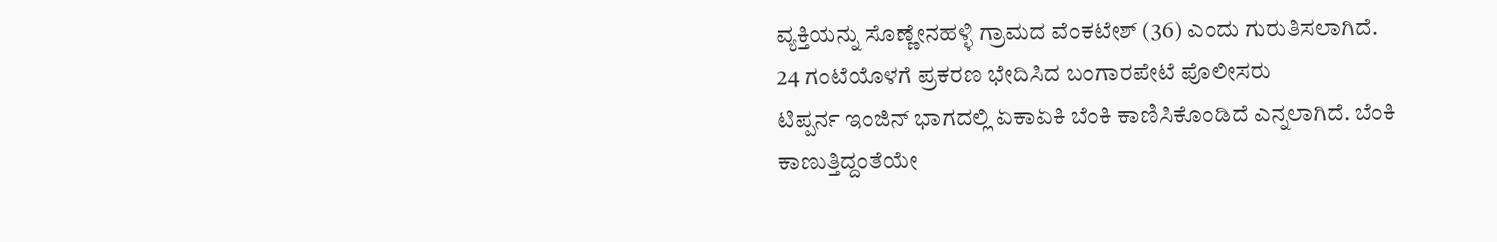ವ್ಯಕ್ತಿಯನ್ನು ಸೊಣ್ಣೇನಹಳ್ಳಿ ಗ್ರಾಮದ ವೆಂಕಟೇಶ್ (36) ಎಂದು ಗುರುತಿಸಲಾಗಿದೆ.
24 ಗಂಟೆಯೊಳಗೆ ಪ್ರಕರಣ ಭೇದಿಸಿದ ಬಂಗಾರಪೇಟೆ ಪೊಲೀಸರು
ಟಿಪ್ಪರ್ನ ಇಂಜಿನ್ ಭಾಗದಲ್ಲಿ ಏಕಾಏಕಿ ಬೆಂಕಿ ಕಾಣಿಸಿಕೊಂಡಿದೆ ಎನ್ನಲಾಗಿದೆ. ಬೆಂಕಿ ಕಾಣುತ್ತಿದ್ದಂತೆಯೇ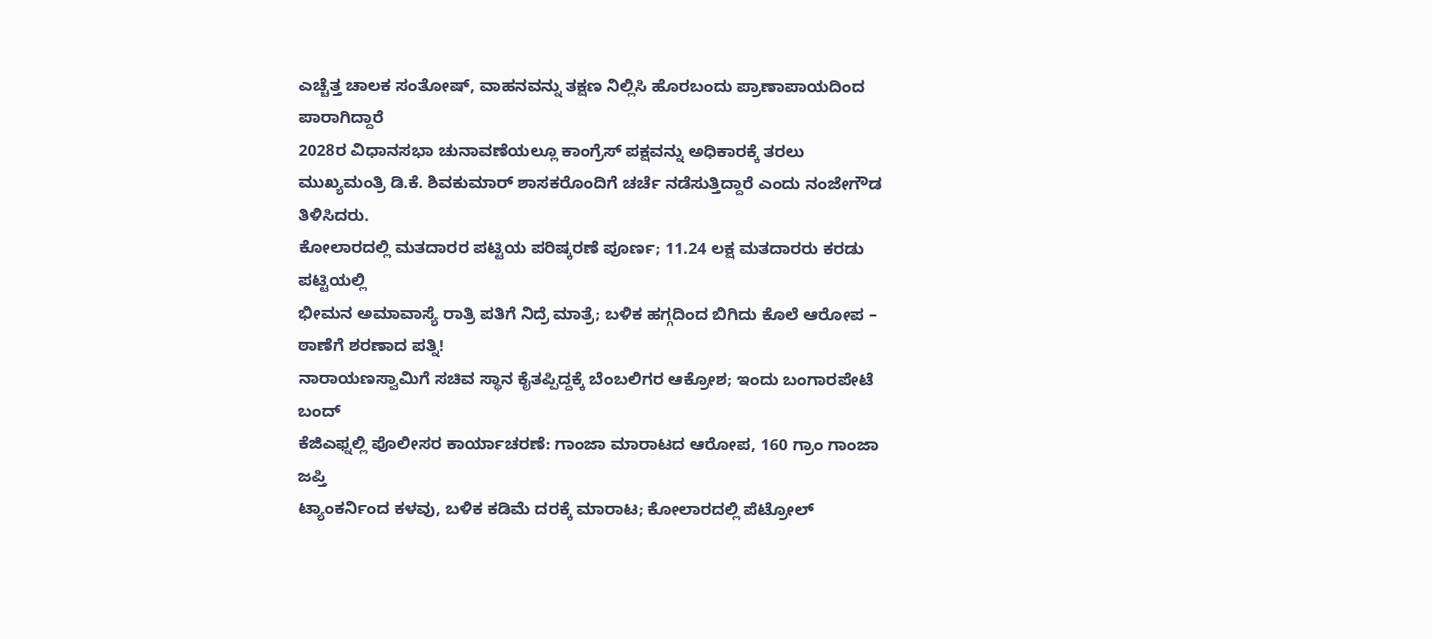ಎಚ್ಚೆತ್ತ ಚಾಲಕ ಸಂತೋಷ್, ವಾಹನವನ್ನು ತಕ್ಷಣ ನಿಲ್ಲಿಸಿ ಹೊರಬಂದು ಪ್ರಾಣಾಪಾಯದಿಂದ ಪಾರಾಗಿದ್ದಾರೆ
2028ರ ವಿಧಾನಸಭಾ ಚುನಾವಣೆಯಲ್ಲೂ ಕಾಂಗ್ರೆಸ್ ಪಕ್ಷವನ್ನು ಅಧಿಕಾರಕ್ಕೆ ತರಲು ಮುಖ್ಯಮಂತ್ರಿ ಡಿ.ಕೆ. ಶಿವಕುಮಾರ್ ಶಾಸಕರೊಂದಿಗೆ ಚರ್ಚೆ ನಡೆಸುತ್ತಿದ್ದಾರೆ ಎಂದು ನಂಜೇಗೌಡ ತಿಳಿಸಿದರು.
ಕೋಲಾರದಲ್ಲಿ ಮತದಾರರ ಪಟ್ಟಿಯ ಪರಿಷ್ಕರಣೆ ಪೂರ್ಣ; 11.24 ಲಕ್ಷ ಮತದಾರರು ಕರಡು ಪಟ್ಟಿಯಲ್ಲಿ
ಭೀಮನ ಅಮಾವಾಸ್ಯೆ ರಾತ್ರಿ ಪತಿಗೆ ನಿದ್ರೆ ಮಾತ್ರೆ; ಬಳಿಕ ಹಗ್ಗದಿಂದ ಬಿಗಿದು ಕೊಲೆ ಆರೋಪ – ಠಾಣೆಗೆ ಶರಣಾದ ಪತ್ನಿ!
ನಾರಾಯಣಸ್ವಾಮಿಗೆ ಸಚಿವ ಸ್ಥಾನ ಕೈತಪ್ಪಿದ್ದಕ್ಕೆ ಬೆಂಬಲಿಗರ ಆಕ್ರೋಶ; ಇಂದು ಬಂಗಾರಪೇಟೆ ಬಂದ್
ಕೆಜಿಎಫ್ನಲ್ಲಿ ಪೊಲೀಸರ ಕಾರ್ಯಾಚರಣೆ: ಗಾಂಜಾ ಮಾರಾಟದ ಆರೋಪ, 160 ಗ್ರಾಂ ಗಾಂಜಾ ಜಪ್ತಿ
ಟ್ಯಾಂಕರ್ನಿಂದ ಕಳವು, ಬಳಿಕ ಕಡಿಮೆ ದರಕ್ಕೆ ಮಾರಾಟ; ಕೋಲಾರದಲ್ಲಿ ಪೆಟ್ರೋಲ್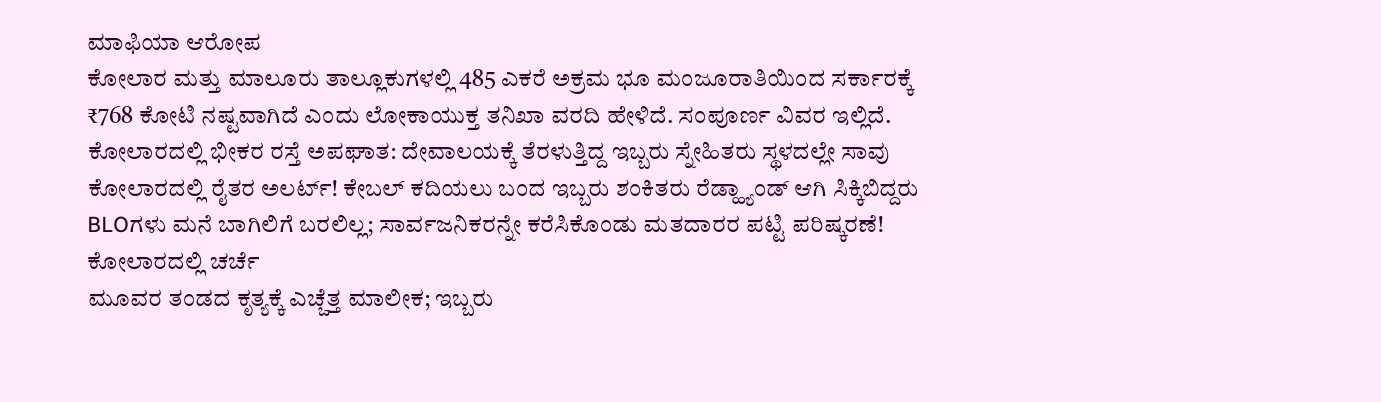ಮಾಫಿಯಾ ಆರೋಪ
ಕೋಲಾರ ಮತ್ತು ಮಾಲೂರು ತಾಲ್ಲೂಕುಗಳಲ್ಲಿ 485 ಎಕರೆ ಅಕ್ರಮ ಭೂ ಮಂಜೂರಾತಿಯಿಂದ ಸರ್ಕಾರಕ್ಕೆ ₹768 ಕೋಟಿ ನಷ್ಟವಾಗಿದೆ ಎಂದು ಲೋಕಾಯುಕ್ತ ತನಿಖಾ ವರದಿ ಹೇಳಿದೆ. ಸಂಪೂರ್ಣ ವಿವರ ಇಲ್ಲಿದೆ.
ಕೋಲಾರದಲ್ಲಿ ಭೀಕರ ರಸ್ತೆ ಅಪಘಾತ: ದೇವಾಲಯಕ್ಕೆ ತೆರಳುತ್ತಿದ್ದ ಇಬ್ಬರು ಸ್ನೇಹಿತರು ಸ್ಥಳದಲ್ಲೇ ಸಾವು
ಕೋಲಾರದಲ್ಲಿ ರೈತರ ಅಲರ್ಟ್! ಕೇಬಲ್ ಕದಿಯಲು ಬಂದ ಇಬ್ಬರು ಶಂಕಿತರು ರೆಡ್ಹ್ಯಾಂಡ್ ಆಗಿ ಸಿಕ್ಕಿಬಿದ್ದರು
BLOಗಳು ಮನೆ ಬಾಗಿಲಿಗೆ ಬರಲಿಲ್ಲ; ಸಾರ್ವಜನಿಕರನ್ನೇ ಕರೆಸಿಕೊಂಡು ಮತದಾರರ ಪಟ್ಟಿ ಪರಿಷ್ಕರಣೆ! ಕೋಲಾರದಲ್ಲಿ ಚರ್ಚೆ
ಮೂವರ ತಂಡದ ಕೃತ್ಯಕ್ಕೆ ಎಚ್ಚೆತ್ತ ಮಾಲೀಕ; ಇಬ್ಬರು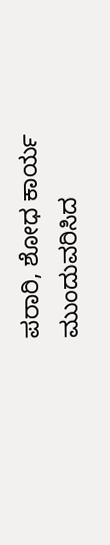ಪರಾರಿ, ಶೋಧ ಕಾರ್ಯ ಮುಂದುವರಿಸಿದ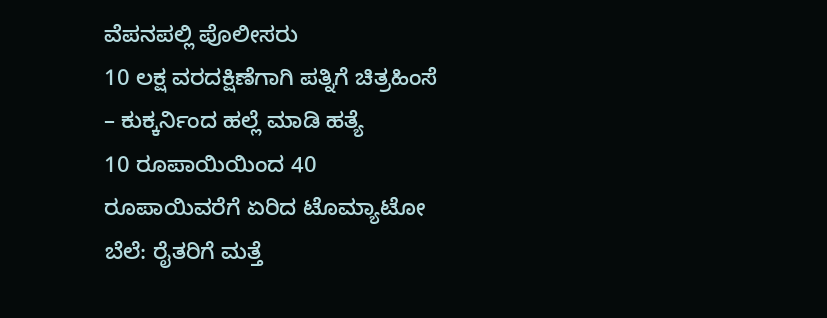ವೆಪನಪಲ್ಲಿ ಪೊಲೀಸರು
10 ಲಕ್ಷ ವರದಕ್ಷಿಣೆಗಾಗಿ ಪತ್ನಿಗೆ ಚಿತ್ರಹಿಂಸೆ – ಕುಕ್ಕರ್ನಿಂದ ಹಲ್ಲೆ ಮಾಡಿ ಹತ್ಯೆ
10 ರೂಪಾಯಿಯಿಂದ 40 ರೂಪಾಯಿವರೆಗೆ ಏರಿದ ಟೊಮ್ಯಾಟೋ ಬೆಲೆ: ರೈತರಿಗೆ ಮತ್ತೆ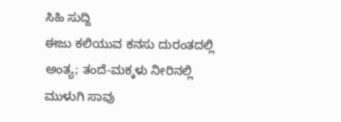ಸಿಹಿ ಸುದ್ದಿ
ಈಜು ಕಲಿಯುವ ಕನಸು ದುರಂತದಲ್ಲಿ ಅಂತ್ಯ; ತಂದೆ-ಮಕ್ಕಳು ನೀರಿನಲ್ಲಿ ಮುಳುಗಿ ಸಾವು